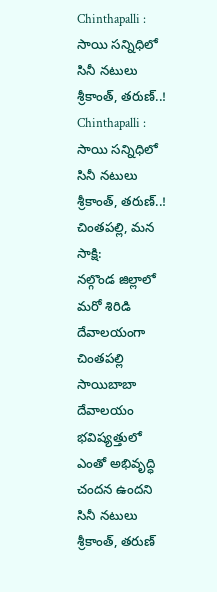Chinthapalli : సాయి సన్నిధిలో సినీ నటులు శ్రీకాంత్, తరుణ్..!
Chinthapalli : సాయి సన్నిధిలో సినీ నటులు శ్రీకాంత్, తరుణ్..!
చింతపల్లి, మన సాక్షి:
నల్గొండ జిల్లాలో మరో శిరిడి దేవాలయంగా చింతపల్లి సాయిబాబా దేవాలయం భవిష్యత్తులో ఎంతో అభివృద్ధి చందన ఉందని సినీ నటులు శ్రీకాంత్, తరుణ్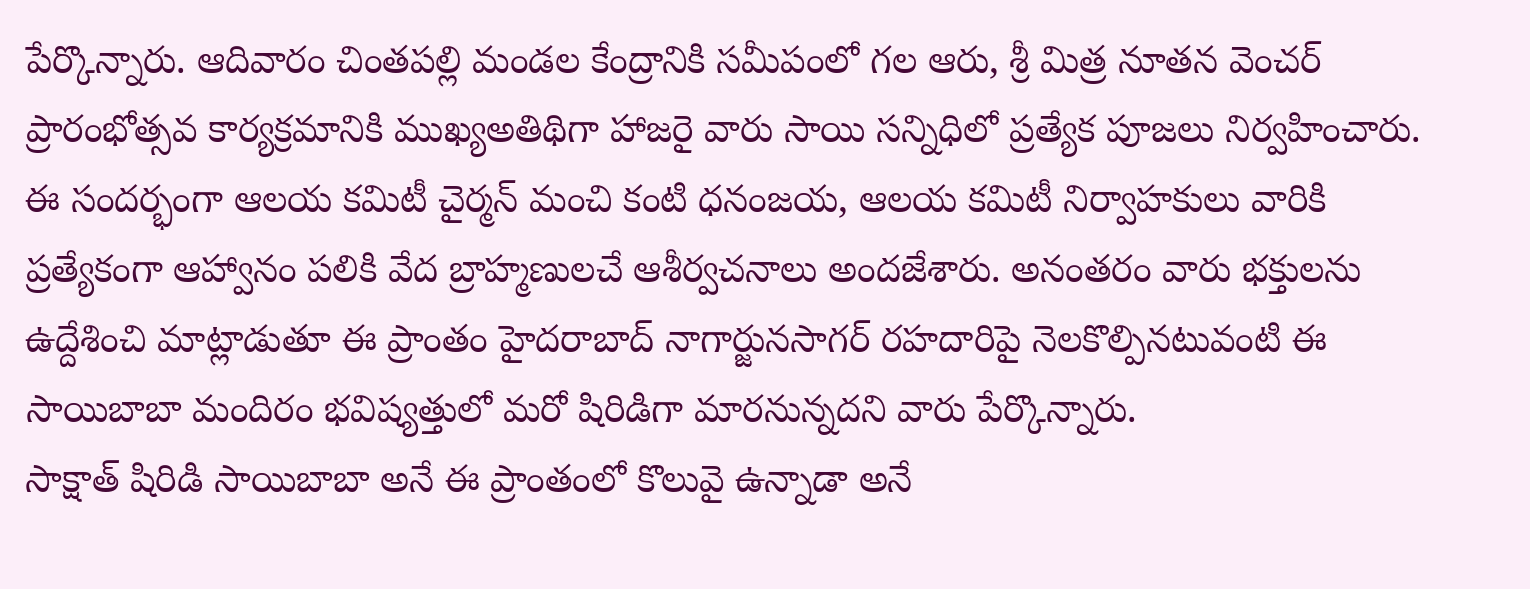పేర్కొన్నారు. ఆదివారం చింతపల్లి మండల కేంద్రానికి సమీపంలో గల ఆరు, శ్రీ మిత్ర నూతన వెంచర్ ప్రారంభోత్సవ కార్యక్రమానికి ముఖ్యఅతిథిగా హాజరై వారు సాయి సన్నిధిలో ప్రత్యేక పూజలు నిర్వహించారు.
ఈ సందర్భంగా ఆలయ కమిటీ చైర్మన్ మంచి కంటి ధనంజయ, ఆలయ కమిటీ నిర్వాహకులు వారికి ప్రత్యేకంగా ఆహ్వానం పలికి వేద బ్రాహ్మణులచే ఆశీర్వచనాలు అందజేశారు. అనంతరం వారు భక్తులను ఉద్దేశించి మాట్లాడుతూ ఈ ప్రాంతం హైదరాబాద్ నాగార్జునసాగర్ రహదారిపై నెలకొల్పినటువంటి ఈ సాయిబాబా మందిరం భవిష్యత్తులో మరో షిరిడిగా మారనున్నదని వారు పేర్కొన్నారు.
సాక్షాత్ షిరిడి సాయిబాబా అనే ఈ ప్రాంతంలో కొలువై ఉన్నాడా అనే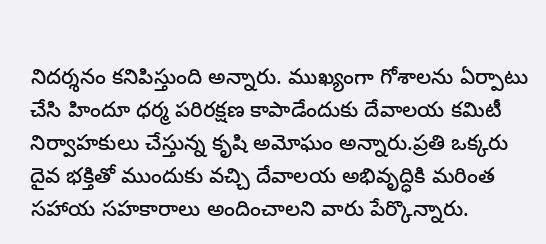నిదర్శనం కనిపిస్తుంది అన్నారు. ముఖ్యంగా గోశాలను ఏర్పాటు చేసి హిందూ ధర్మ పరిరక్షణ కాపాడేందుకు దేవాలయ కమిటీ నిర్వాహకులు చేస్తున్న కృషి అమోఘం అన్నారు.ప్రతి ఒక్కరు దైవ భక్తితో ముందుకు వచ్చి దేవాలయ అభివృద్ధికి మరింత సహాయ సహకారాలు అందించాలని వారు పేర్కొన్నారు.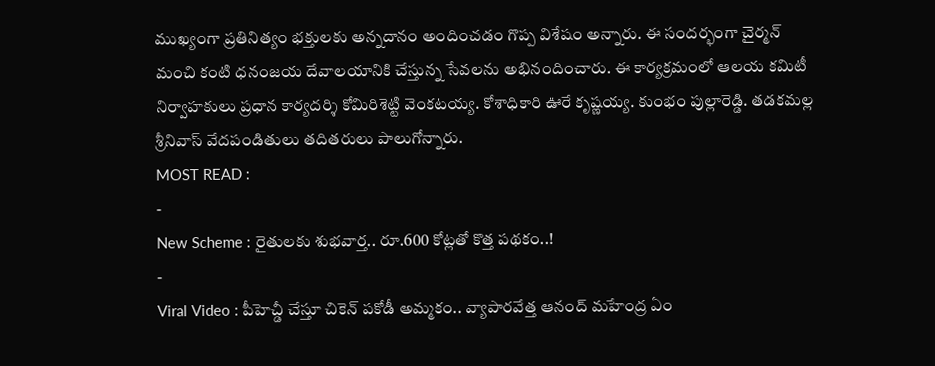ముఖ్యంగా ప్రతినిత్యం భక్తులకు అన్నదానం అందించడం గొప్ప విశేషం అన్నారు. ఈ సందర్భంగా చైర్మన్ మంచి కంటి ధనంజయ దేవాలయానికి చేస్తున్న సేవలను అభినందించారు. ఈ కార్యక్రమంలో ఆలయ కమిటీ నిర్వాహకులు ప్రధాన కార్యదర్శి కోమిరిశెట్టి వెంకటయ్య. కోశాధికారి ఊరే కృష్ణయ్య. కుంభం పుల్లారెడ్డి. తడకమల్ల శ్రీనివాస్ వేదపండితులు తదితరులు పాలుగోన్నారు.
MOST READ :
-
New Scheme : రైతులకు శుభవార్త.. రూ.600 కోట్లతో కొత్త పథకం..!
-
Viral Video : పీహెచ్డీ చేస్తూ చికెన్ పకోడీ అమ్మకం.. వ్యాపారవేత్త ఆనంద్ మహేంద్ర ఏం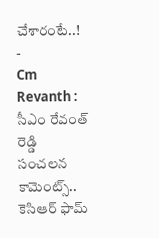చేశారంటే..!
-
Cm Revanth : సీఎం రేవంత్ రెడ్డి సంచలన కామెంట్స్.. కెసిఆర్ ఫామ్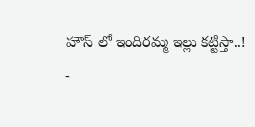హౌస్ లో ఇందిరమ్మ ఇల్లు కట్టిస్తా..!
-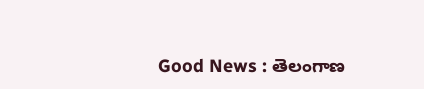Good News : తెలంగాణ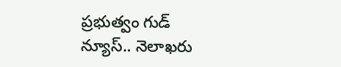ప్రభుత్వం గుడ్ న్యూస్.. నెలాఖరు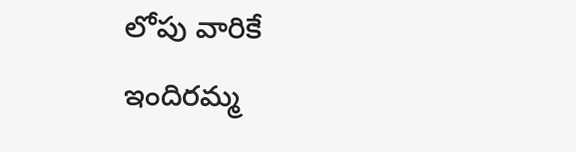లోపు వారికే ఇందిరమ్మ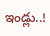ఇండ్లు..!